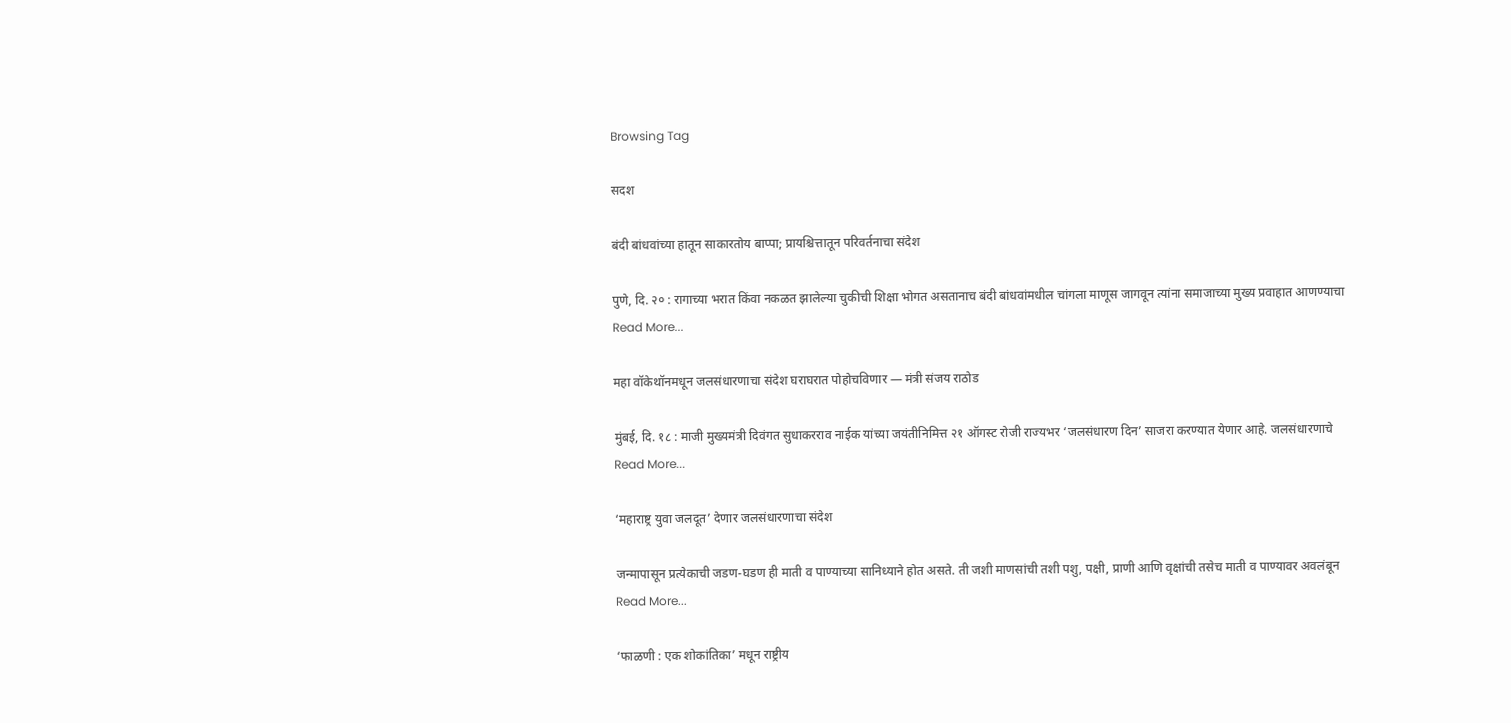Browsing Tag

सदश

बंदी बांधवांच्या हातून साकारतोय बाप्पा; प्रायश्चित्तातून परिवर्तनाचा संदेश

पुणे, दि. २० : रागाच्या भरात किंवा नकळत झालेल्या चुकीची शिक्षा भोगत असतानाच बंदी बांधवांमधील चांगला माणूस जागवून त्यांना समाजाच्या मुख्य प्रवाहात आणण्याचा
Read More...

महा वॉकेथॉनमधून जलसंधारणाचा संदेश घराघरात पोहोचविणार — मंत्री संजय राठोड

मुंबई, दि. १८ : माजी मुख्यमंत्री दिवंगत सुधाकरराव नाईक यांच्या जयंतीनिमित्त २१ ऑगस्ट रोजी राज्यभर ‘जलसंधारण दिन’ साजरा करण्यात येणार आहे. जलसंधारणाचे
Read More...

‘महाराष्ट्र युवा जलदूत’ देणार जलसंधारणाचा संदेश

जन्मापासून प्रत्येकाची जडण-घडण ही माती व पाण्याच्या सानिध्याने होत असते. ती जशी माणसांची तशी पशु, पक्षी, प्राणी आणि वृक्षांची तसेच माती व पाण्यावर अवलंबून
Read More...

‘फाळणी : एक शोकांतिका’ मधून राष्ट्रीय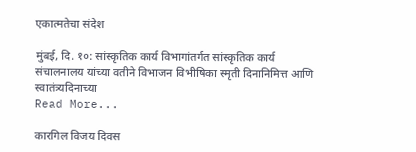एकात्मतेचा संदेश

मुंबई, दि. १०: सांस्कृतिक कार्य विभागांतर्गत सांस्कृतिक कार्य संचालनालय यांच्या वतीने विभाजन विभीषिका स्मृती दिनानिमित्त आणि स्वातंत्र्यदिनाच्या
Read More...

कारगिल विजय दिवस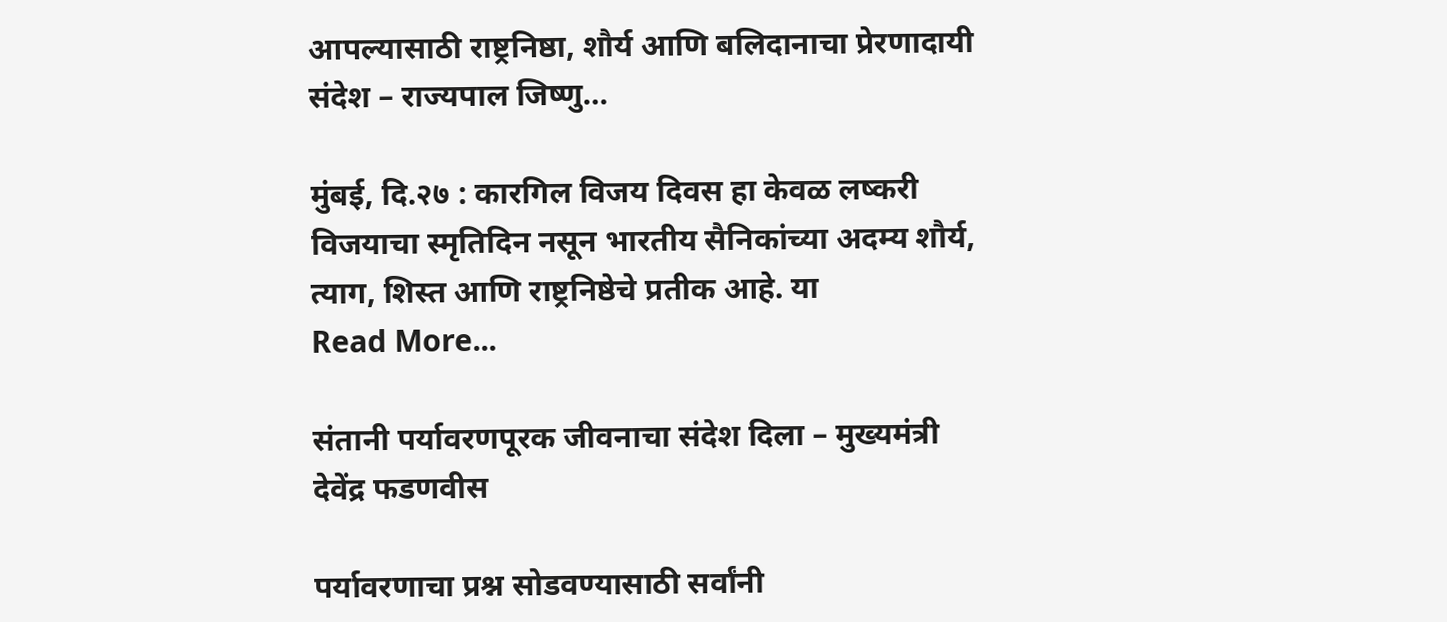आपल्यासाठी राष्ट्रनिष्ठा, शौर्य आणि बलिदानाचा प्रेरणादायी संदेश – राज्यपाल जिष्णु…

मुंबई, दि.२७ : कारगिल विजय दिवस हा केवळ लष्करी विजयाचा स्मृतिदिन नसून भारतीय सैनिकांच्या अदम्य शौर्य, त्याग, शिस्त आणि राष्ट्रनिष्ठेचे प्रतीक आहे. या
Read More...

संतानी पर्यावरणपूरक जीवनाचा संदेश दिला – मुख्यमंत्री देवेंद्र फडणवीस

पर्यावरणाचा प्रश्न सोडवण्यासाठी सर्वांनी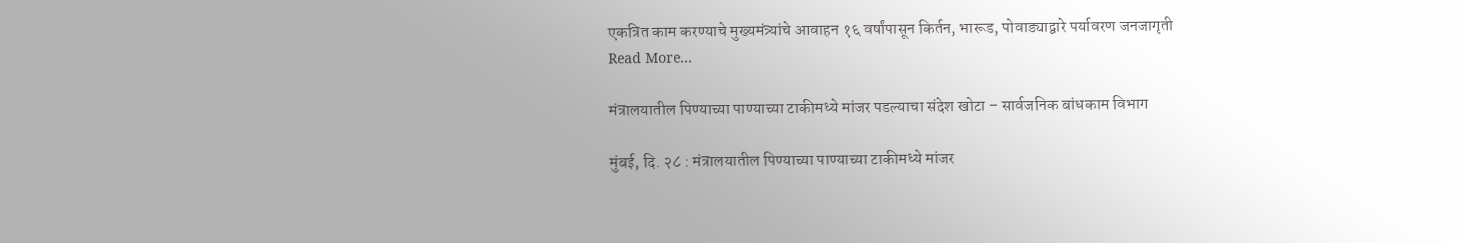एकत्रित काम करण्याचे मुख्यमंत्र्यांचे आवाहन १६ वर्षांपासून किर्तन, भारूड, पोवाड्याद्वारे पर्यावरण जनजागृती
Read More...

मंत्रालयातील पिण्याच्या पाण्याच्या टाकीमध्ये मांजर पडल्याचा संदेश खोटा – सार्वजनिक बांधकाम विभाग

मुंबई, दि. २८ : मंत्रालयातील पिण्याच्या पाण्याच्या टाकीमध्ये मांजर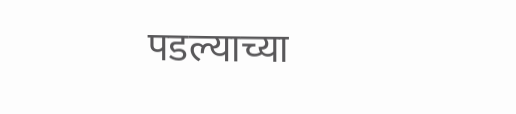पडल्याच्या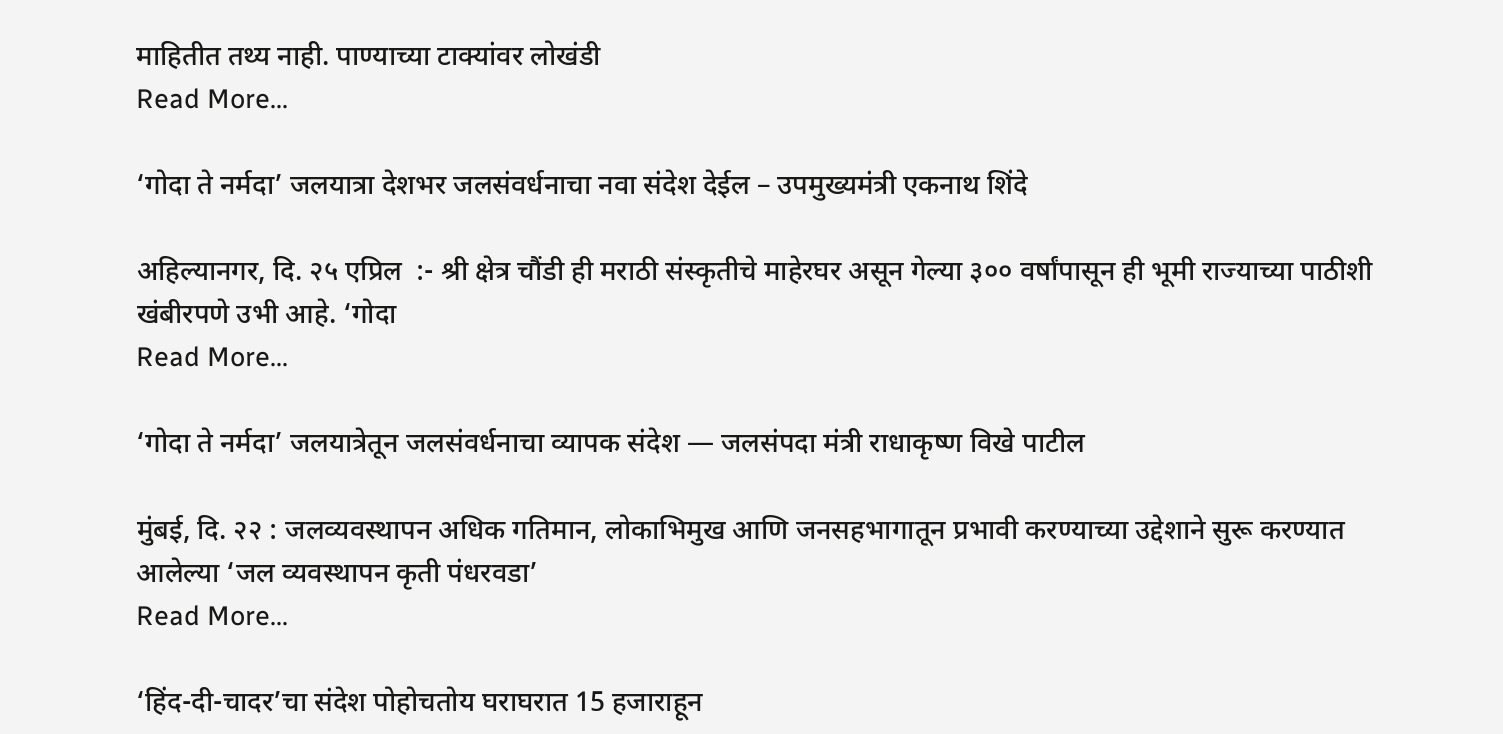माहितीत तथ्य नाही. पाण्याच्या टाक्यांवर लोखंडी
Read More...

‘गोदा ते नर्मदा’ जलयात्रा देशभर जलसंवर्धनाचा नवा संदेश देईल – उपमुख्यमंत्री एकनाथ शिंदे

अहिल्यानगर, दि. २५ एप्रिल  :- श्री क्षेत्र चौंडी ही मराठी संस्कृतीचे माहेरघर असून गेल्या ३०० वर्षांपासून ही भूमी राज्याच्या पाठीशी खंबीरपणे उभी आहे. ‘गोदा
Read More...

‘गोदा ते नर्मदा’ जलयात्रेतून जलसंवर्धनाचा व्यापक संदेश — जलसंपदा मंत्री राधाकृष्ण विखे पाटील

मुंबई, दि. २२ : जलव्यवस्थापन अधिक गतिमान, लोकाभिमुख आणि जनसहभागातून प्रभावी करण्याच्या उद्देशाने सुरू करण्यात आलेल्या ‘जल व्यवस्थापन कृती पंधरवडा’
Read More...

‘हिंद-दी-चादर’चा संदेश पोहोचतोय घराघरात 15 हजाराहून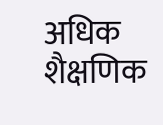अधिक शैक्षणिक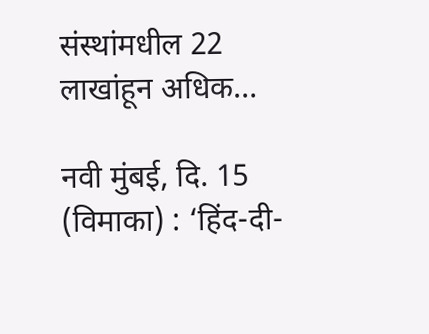संस्थांमधील 22 लाखांहून अधिक…

नवी मुंबई, दि. 15 (विमाका) : ‘हिंद-दी-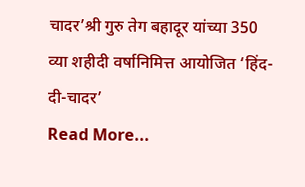चादर’श्री गुरु तेग बहादूर यांच्या 350 व्या शहीदी वर्षानिमित्त आयोजित ‘हिंद-दी-चादर’
Read More...